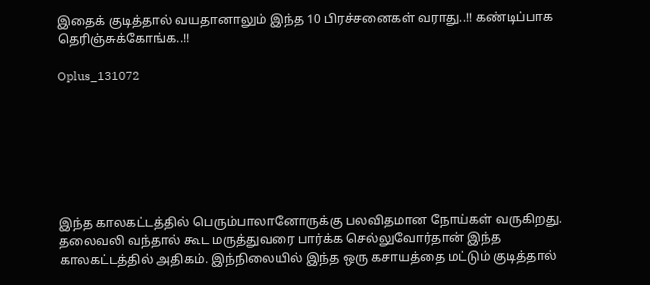இதைக் குடித்தால் வயதானாலும் இந்த 10 பிரச்சனைகள் வராது..!! கண்டிப்பாக தெரிஞ்சுக்கோங்க..!!

Oplus_131072







இந்த காலகட்டத்தில் பெரும்பாலானோருக்கு பலவிதமான நோய்கள் வருகிறது. தலைவலி வந்தால் கூட மருத்துவரை பார்க்க செல்லுவோர்தான் இந்த காலகட்டத்தில் அதிகம். இந்நிலையில் இந்த ஒரு கசாயத்தை மட்டும் குடித்தால்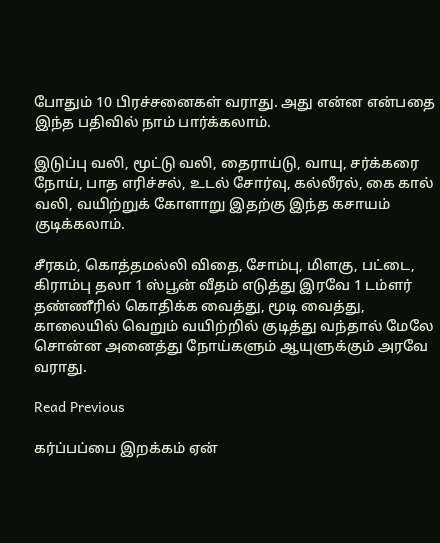போதும் 10 பிரச்சனைகள் வராது. அது என்ன என்பதை இந்த பதிவில் நாம் பார்க்கலாம்.

இடுப்பு வலி, மூட்டு வலி, தைராய்டு, வாயு, சர்க்கரை நோய், பாத எரிச்சல், உடல் சோர்வு, கல்லீரல், கை கால் வலி, வயிற்றுக் கோளாறு இதற்கு இந்த கசாயம் குடிக்கலாம்.

சீரகம், கொத்தமல்லி விதை, சோம்பு, மிளகு, பட்டை, கிராம்பு தலா 1 ஸ்பூன் வீதம் எடுத்து இரவே 1 டம்ளர் தண்ணீரில் கொதிக்க வைத்து, மூடி வைத்து, காலையில் வெறும் வயிற்றில் குடித்து வந்தால் மேலே சொன்ன அனைத்து நோய்களும் ஆயுளுக்கும் அரவே வராது.

Read Previous

கர்ப்பப்பை இறக்கம் ஏன்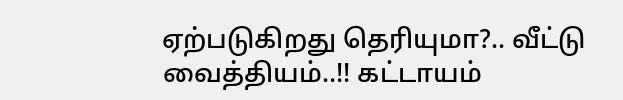ஏற்படுகிறது தெரியுமா?.. வீட்டு வைத்தியம்..!! கட்டாயம்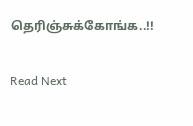தெரிஞ்சுக்கோங்க..!!

Read Next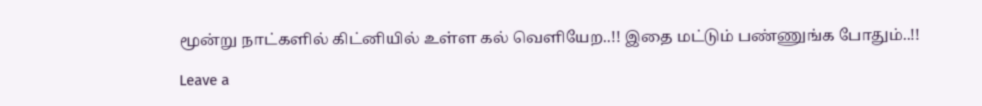மூன்று நாட்களில் கிட்னியில் உள்ள கல் வெளியேற..!! இதை மட்டும் பண்ணுங்க போதும்..!!

Leave a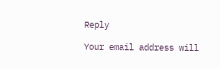Reply

Your email address will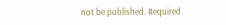not be published. Required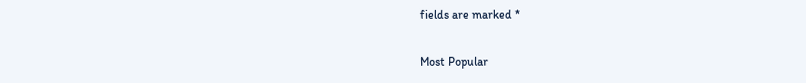fields are marked *

Most Popular